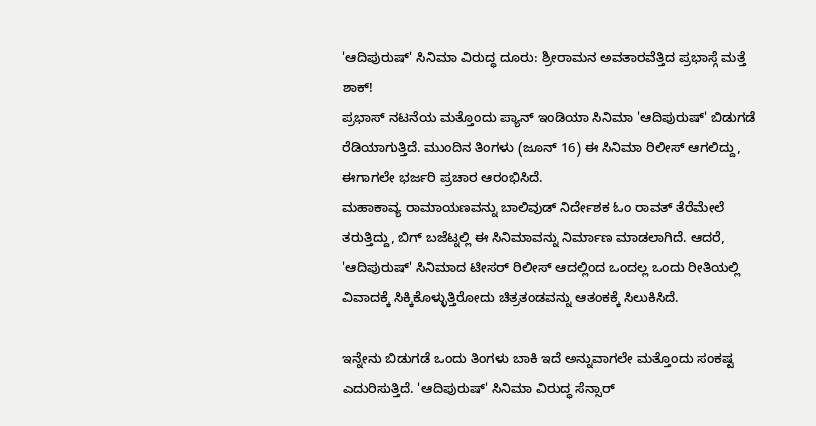'ಆದಿಪುರುಷ್' ಸಿನಿಮಾ ವಿರುದ್ಧ ದೂರು: ಶ್ರೀರಾಮನ ಅವತಾರವೆತ್ತಿದ ಪ್ರಭಾಸ್ಗೆ ಮತ್ತೆ ಶಾಕ್!
ಪ್ರಭಾಸ್ ನಟನೆಯ ಮತ್ತೊಂದು ಪ್ಯಾನ್ ಇಂಡಿಯಾ ಸಿನಿಮಾ 'ಆದಿಪುರುಷ್' ಬಿಡುಗಡೆ ರೆಡಿಯಾಗುತ್ತಿದೆ. ಮುಂದಿನ ತಿಂಗಳು (ಜೂನ್ 16) ಈ ಸಿನಿಮಾ ರಿಲೀಸ್ ಆಗಲಿದ್ದು, ಈಗಾಗಲೇ ಭರ್ಜರಿ ಪ್ರಚಾರ ಆರಂಭಿಸಿದೆ.
ಮಹಾಕಾವ್ಯ ರಾಮಾಯಣವನ್ನು ಬಾಲಿವುಡ್ ನಿರ್ದೇಶಕ ಓಂ ರಾವತ್ ತೆರೆಮೇಲೆ ತರುತ್ತಿದ್ದು, ಬಿಗ್ ಬಜೆಟ್ನಲ್ಲಿ ಈ ಸಿನಿಮಾವನ್ನು ನಿರ್ಮಾಣ ಮಾಡಲಾಗಿದೆ. ಆದರೆ, 'ಆದಿಪುರುಷ್' ಸಿನಿಮಾದ ಟೀಸರ್ ರಿಲೀಸ್ ಆದಲ್ಲಿಂದ ಒಂದಲ್ಲ ಒಂದು ರೀತಿಯಲ್ಲಿ ವಿವಾದಕ್ಕೆ ಸಿಕ್ಕಿಕೊಳ್ಳುತ್ತಿರೋದು ಚಿತ್ರತಂಡವನ್ನು ಆತಂಕಕ್ಕೆ ಸಿಲುಕಿಸಿದೆ.

ಇನ್ನೇನು ಬಿಡುಗಡೆ ಒಂದು ತಿಂಗಳು ಬಾಕಿ ಇದೆ ಅನ್ನುವಾಗಲೇ ಮತ್ತೊಂದು ಸಂಕಷ್ಟ ಎದುರಿಸುತ್ತಿದೆ. 'ಆದಿಪುರುಷ್' ಸಿನಿಮಾ ವಿರುದ್ಧ ಸೆನ್ಸಾರ್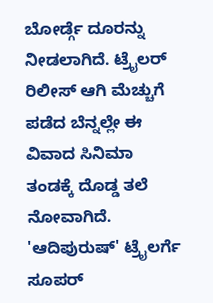ಬೋರ್ಡ್ಗೆ ದೂರನ್ನು ನೀಡಲಾಗಿದೆ. ಟ್ರೈಲರ್ ರಿಲೀಸ್ ಆಗಿ ಮೆಚ್ಚುಗೆ ಪಡೆದ ಬೆನ್ನಲ್ಲೇ ಈ ವಿವಾದ ಸಿನಿಮಾ ತಂಡಕ್ಕೆ ದೊಡ್ಡ ತಲೆ ನೋವಾಗಿದೆ.
'ಆದಿಪುರುಷ್' ಟ್ರೈಲರ್ಗೆ ಸೂಪರ್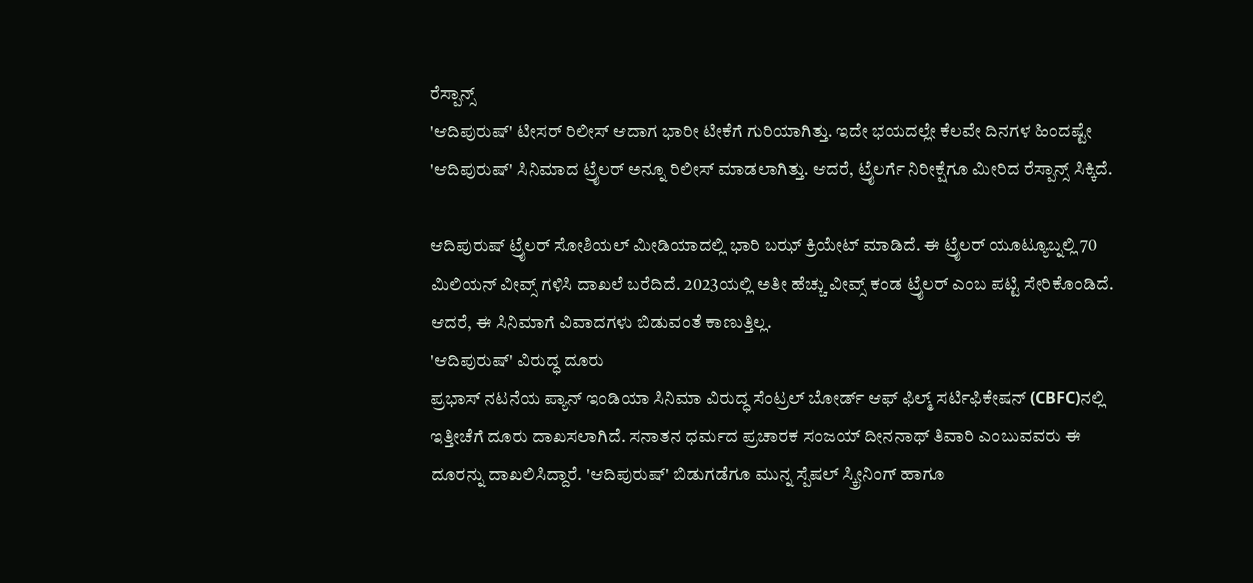ರೆಸ್ಪಾನ್ಸ್
'ಆದಿಪುರುಷ್' ಟೀಸರ್ ರಿಲೀಸ್ ಆದಾಗ ಭಾರೀ ಟೀಕೆಗೆ ಗುರಿಯಾಗಿತ್ತು. ಇದೇ ಭಯದಲ್ಲೇ ಕೆಲವೇ ದಿನಗಳ ಹಿಂದಷ್ಟೇ 'ಆದಿಪುರುಷ್' ಸಿನಿಮಾದ ಟ್ರೈಲರ್ ಅನ್ನೂ ರಿಲೀಸ್ ಮಾಡಲಾಗಿತ್ತು. ಆದರೆ, ಟ್ರೈಲರ್ಗೆ ನಿರೀಕ್ಷೆಗೂ ಮೀರಿದ ರೆಸ್ಪಾನ್ಸ್ ಸಿಕ್ಕಿದೆ.

ಆದಿಪುರುಷ್ ಟ್ರೈಲರ್ ಸೋಶಿಯಲ್ ಮೀಡಿಯಾದಲ್ಲಿ ಭಾರಿ ಬಝ್ ಕ್ರಿಯೇಟ್ ಮಾಡಿದೆ. ಈ ಟ್ರೈಲರ್ ಯೂಟ್ಯೂಬ್ನಲ್ಲಿ 70 ಮಿಲಿಯನ್ ವೀವ್ಸ್ ಗಳಿಸಿ ದಾಖಲೆ ಬರೆದಿದೆ. 2023ಯಲ್ಲಿ ಅತೀ ಹೆಚ್ಚು ವೀವ್ಸ್ ಕಂಡ ಟ್ರೈಲರ್ ಎಂಬ ಪಟ್ಟಿ ಸೇರಿಕೊಂಡಿದೆ. ಆದರೆ, ಈ ಸಿನಿಮಾಗೆ ವಿವಾದಗಳು ಬಿಡುವಂತೆ ಕಾಣುತ್ತಿಲ್ಲ.
'ಆದಿಪುರುಷ್' ವಿರುದ್ಧ ದೂರು
ಪ್ರಭಾಸ್ ನಟನೆಯ ಪ್ಯಾನ್ ಇಂಡಿಯಾ ಸಿನಿಮಾ ವಿರುದ್ಧ ಸೆಂಟ್ರಲ್ ಬೋರ್ಡ್ ಆಫ್ ಫಿಲ್ಮ್ ಸರ್ಟಿಫಿಕೇಷನ್ (CBFC)ನಲ್ಲಿ ಇತ್ತೀಚೆಗೆ ದೂರು ದಾಖಸಲಾಗಿದೆ. ಸನಾತನ ಧರ್ಮದ ಪ್ರಚಾರಕ ಸಂಜಯ್ ದೀನನಾಥ್ ತಿವಾರಿ ಎಂಬುವವರು ಈ ದೂರನ್ನು ದಾಖಲಿಸಿದ್ದಾರೆ. 'ಆದಿಪುರುಷ್' ಬಿಡುಗಡೆಗೂ ಮುನ್ನ ಸ್ಪೆಷಲ್ ಸ್ಕ್ರೀನಿಂಗ್ ಹಾಗೂ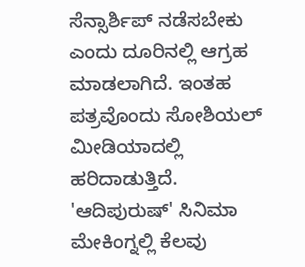ಸೆನ್ಸಾರ್ಶಿಪ್ ನಡೆಸಬೇಕು ಎಂದು ದೂರಿನಲ್ಲಿ ಆಗ್ರಹ ಮಾಡಲಾಗಿದೆ. ಇಂತಹ ಪತ್ರವೊಂದು ಸೋಶಿಯಲ್ ಮೀಡಿಯಾದಲ್ಲಿ ಹರಿದಾಡುತ್ತಿದೆ.
'ಆದಿಪುರುಷ್' ಸಿನಿಮಾ ಮೇಕಿಂಗ್ನಲ್ಲಿ ಕೆಲವು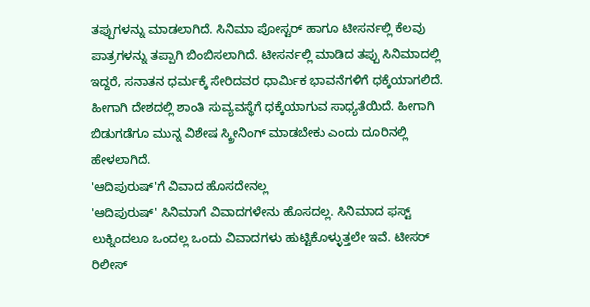ತಪ್ಪುಗಳನ್ನು ಮಾಡಲಾಗಿದೆ. ಸಿನಿಮಾ ಪೋಸ್ಟರ್ ಹಾಗೂ ಟೀಸರ್ನಲ್ಲಿ ಕೆಲವು ಪಾತ್ರಗಳನ್ನು ತಪ್ಪಾಗಿ ಬಿಂಬಿಸಲಾಗಿದೆ. ಟೀಸರ್ನಲ್ಲಿ ಮಾಡಿದ ತಪ್ಪು ಸಿನಿಮಾದಲ್ಲಿ ಇದ್ದರೆ, ಸನಾತನ ಧರ್ಮಕ್ಕೆ ಸೇರಿದವರ ಧಾರ್ಮಿಕ ಭಾವನೆಗಳಿಗೆ ಧಕ್ಕೆಯಾಗಲಿದೆ. ಹೀಗಾಗಿ ದೇಶದಲ್ಲಿ ಶಾಂತಿ ಸುವ್ಯವಸ್ಥೆಗೆ ಧಕ್ಕೆಯಾಗುವ ಸಾಧ್ಯತೆಯಿದೆ. ಹೀಗಾಗಿ ಬಿಡುಗಡೆಗೂ ಮುನ್ನ ವಿಶೇಷ ಸ್ಕ್ರೀನಿಂಗ್ ಮಾಡಬೇಕು ಎಂದು ದೂರಿನಲ್ಲಿ ಹೇಳಲಾಗಿದೆ.
'ಆದಿಪುರುಷ್'ಗೆ ವಿವಾದ ಹೊಸದೇನಲ್ಲ
'ಆದಿಪುರುಷ್' ಸಿನಿಮಾಗೆ ವಿವಾದಗಳೇನು ಹೊಸದಲ್ಲ. ಸಿನಿಮಾದ ಫಸ್ಟ್ ಲುಕ್ನಿಂದಲೂ ಒಂದಲ್ಲ ಒಂದು ವಿವಾದಗಳು ಹುಟ್ಟಿಕೊಳ್ಳುತ್ತಲೇ ಇವೆ. ಟೀಸರ್ ರಿಲೀಸ್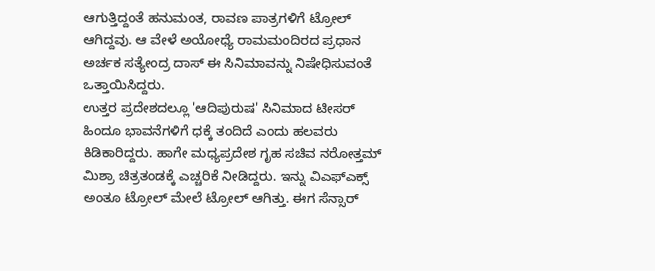ಆಗುತ್ತಿದ್ದಂತೆ ಹನುಮಂತ, ರಾವಣ ಪಾತ್ರಗಳಿಗೆ ಟ್ರೋಲ್ ಆಗಿದ್ದವು. ಆ ವೇಳೆ ಅಯೋಧ್ಯೆ ರಾಮಮಂದಿರದ ಪ್ರಧಾನ ಅರ್ಚಕ ಸತ್ಯೇಂದ್ರ ದಾಸ್ ಈ ಸಿನಿಮಾವನ್ನು ನಿಷೇಧಿಸುವಂತೆ ಒತ್ತಾಯಿಸಿದ್ದರು.
ಉತ್ತರ ಪ್ರದೇಶದಲ್ಲೂ 'ಆದಿಪುರುಷ' ಸಿನಿಮಾದ ಟೀಸರ್ ಹಿಂದೂ ಭಾವನೆಗಳಿಗೆ ಧಕ್ಕೆ ತಂದಿದೆ ಎಂದು ಹಲವರು ಕಿಡಿಕಾರಿದ್ದರು. ಹಾಗೇ ಮಧ್ಯಪ್ರದೇಶ ಗೃಹ ಸಚಿವ ನರೋತ್ತಮ್ ಮಿಶ್ರಾ ಚಿತ್ರತಂಡಕ್ಕೆ ಎಚ್ಚರಿಕೆ ನೀಡಿದ್ದರು. ಇನ್ನು ವಿಎಫ್ಎಕ್ಸ್ ಅಂತೂ ಟ್ರೋಲ್ ಮೇಲೆ ಟ್ರೋಲ್ ಆಗಿತ್ತು. ಈಗ ಸೆನ್ಸಾರ್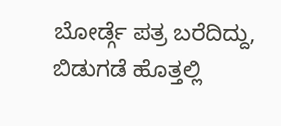ಬೋರ್ಡ್ಗೆ ಪತ್ರ ಬರೆದಿದ್ದು, ಬಿಡುಗಡೆ ಹೊತ್ತಲ್ಲಿ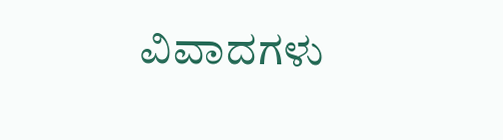ವಿವಾದಗಳು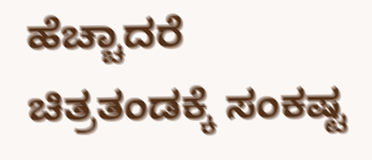ಹೆಚ್ಚಾದರೆ ಚಿತ್ರತಂಡಕ್ಕೆ ಸಂಕಷ್ಟ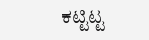ಕಟ್ಟಿಟ್ಟ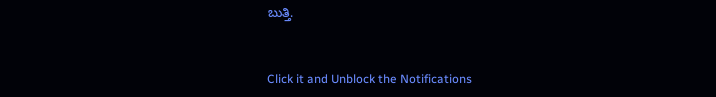ಬುತ್ತಿ.


Click it and Unblock the Notifications